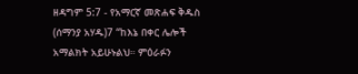ዘዳግም 5:7 - የአማርኛ መጽሐፍ ቅዱስ (ሰማንያ አሃዱ)7 “ከእኔ በቀር ሌሎች አማልክት አይሁኑልህ። ምዕራፉን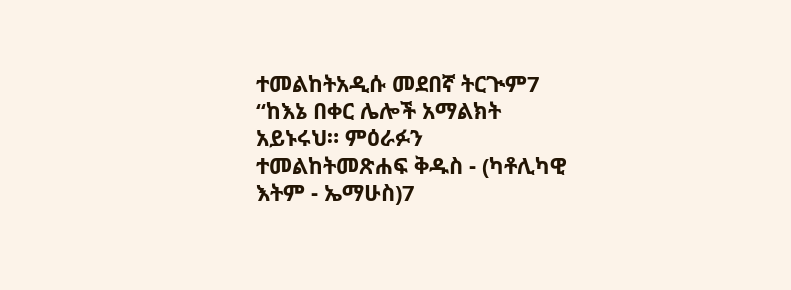ተመልከትአዲሱ መደበኛ ትርጒም7 “ከእኔ በቀር ሌሎች አማልክት አይኑሩህ። ምዕራፉን ተመልከትመጽሐፍ ቅዱስ - (ካቶሊካዊ እትም - ኤማሁስ)7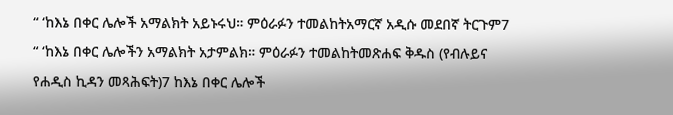“ ‘ከእኔ በቀር ሌሎች አማልክት አይኑሩህ። ምዕራፉን ተመልከትአማርኛ አዲሱ መደበኛ ትርጉም7 “ ‘ከእኔ በቀር ሌሎችን አማልክት አታምልክ። ምዕራፉን ተመልከትመጽሐፍ ቅዱስ (የብሉይና የሐዲስ ኪዳን መጻሕፍት)7 ከእኔ በቀር ሌሎች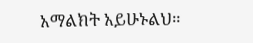አማልክት አይሁኑልህ።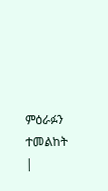ምዕራፉን ተመልከት |